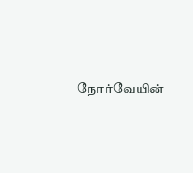நோர்வேயின்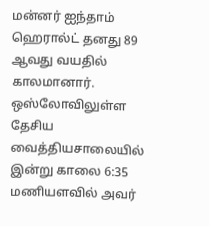மன்னர் ஐந்தாம் ஹெரால்ட் தனது 89 ஆவது வயதில் காலமானார்.
ஒஸ்லோவிலுள்ள தேசிய வைத்தியசாலையில் இன்று காலை 6:35 மணியளவில் அவர்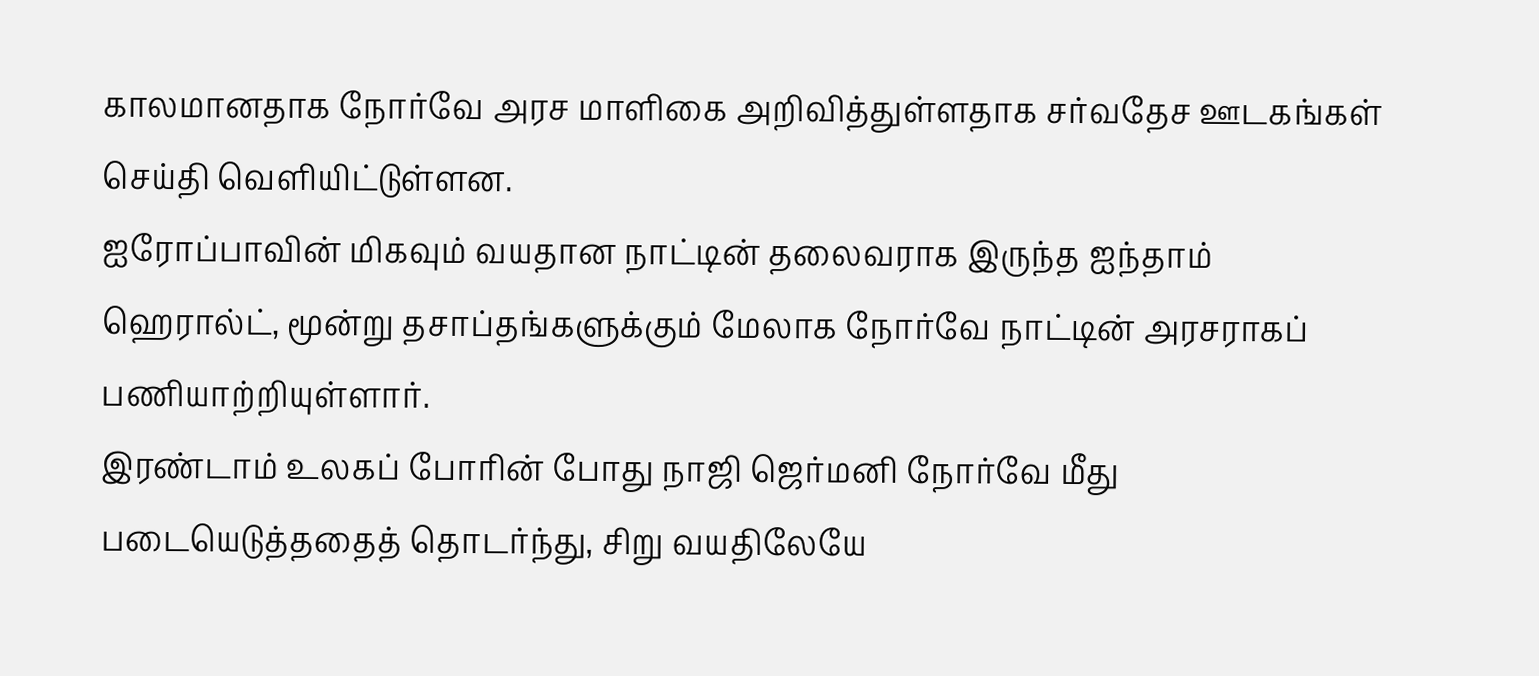காலமானதாக நோர்வே அரச மாளிகை அறிவித்துள்ளதாக சர்வதேச ஊடகங்கள் செய்தி வெளியிட்டுள்ளன.
ஐரோப்பாவின் மிகவும் வயதான நாட்டின் தலைவராக இருந்த ஐந்தாம் ஹெரால்ட், மூன்று தசாப்தங்களுக்கும் மேலாக நோர்வே நாட்டின் அரசராகப் பணியாற்றியுள்ளார்.
இரண்டாம் உலகப் போரின் போது நாஜி ஜெர்மனி நோர்வே மீது படையெடுத்ததைத் தொடர்ந்து, சிறு வயதிலேயே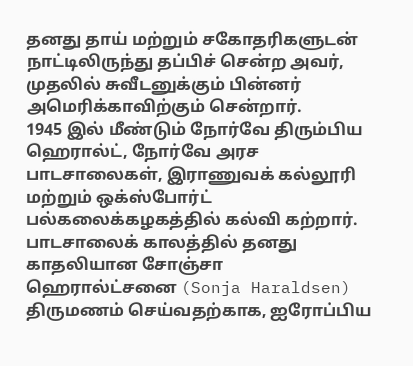தனது தாய் மற்றும் சகோதரிகளுடன் நாட்டிலிருந்து தப்பிச் சென்ற அவர், முதலில் சுவீடனுக்கும் பின்னர் அமெரிக்காவிற்கும் சென்றார்.
1945 இல் மீண்டும் நோர்வே திரும்பிய ஹெரால்ட், நோர்வே அரச பாடசாலைகள், இராணுவக் கல்லூரி மற்றும் ஒக்ஸ்போர்ட் பல்கலைக்கழகத்தில் கல்வி கற்றார்.
பாடசாலைக் காலத்தில் தனது காதலியான சோஞ்சா ஹெரால்ட்சனை (Sonja Haraldsen) திருமணம் செய்வதற்காக, ஐரோப்பிய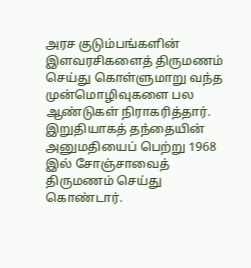அரச குடும்பங்களின் இளவரசிகளைத் திருமணம் செய்து கொள்ளுமாறு வந்த முன்மொழிவுகளை பல ஆண்டுகள் நிராகரித்தார்.
இறுதியாகத் தந்தையின் அனுமதியைப் பெற்று 1968 இல் சோஞ்சாவைத் திருமணம் செய்து கொண்டார்.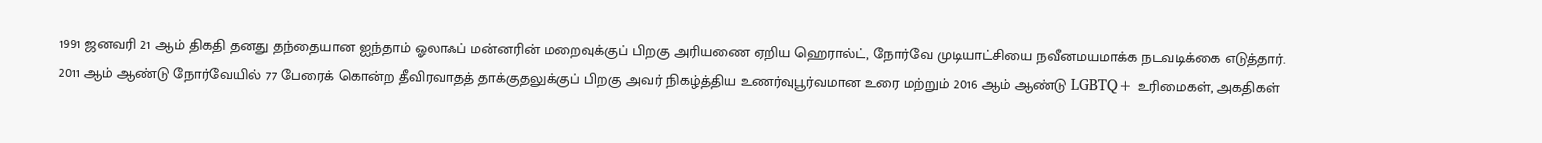1991 ஜனவரி 21 ஆம் திகதி தனது தந்தையான ஐந்தாம் ஓலாஃப் மன்னரின் மறைவுக்குப் பிறகு அரியணை ஏறிய ஹெரால்ட், நோர்வே முடியாட்சியை நவீனமயமாக்க நடவடிக்கை எடுத்தார்.
2011 ஆம் ஆண்டு நோர்வேயில் 77 பேரைக் கொன்ற தீவிரவாதத் தாக்குதலுக்குப் பிறகு அவர் நிகழ்த்திய உணர்வுபூர்வமான உரை மற்றும் 2016 ஆம் ஆண்டு LGBTQ+ உரிமைகள், அகதிகள்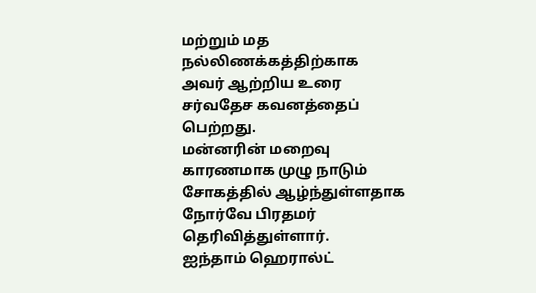மற்றும் மத நல்லிணக்கத்திற்காக அவர் ஆற்றிய உரை சர்வதேச கவனத்தைப் பெற்றது.
மன்னரின் மறைவு காரணமாக முழு நாடும் சோகத்தில் ஆழ்ந்துள்ளதாக நோர்வே பிரதமர் தெரிவித்துள்ளார்.
ஐந்தாம் ஹெரால்ட்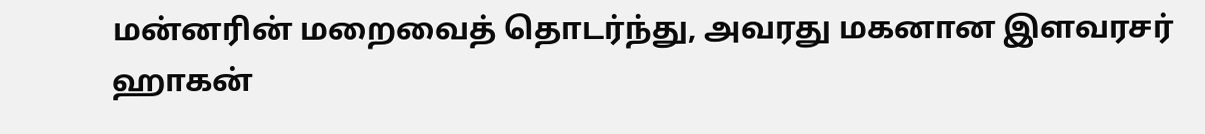மன்னரின் மறைவைத் தொடர்ந்து, அவரது மகனான இளவரசர் ஹாகன்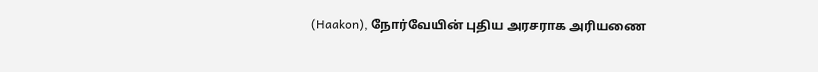(Haakon), நோர்வேயின் புதிய அரசராக அரியணை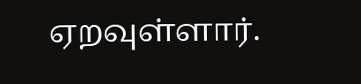ஏறவுள்ளார்.